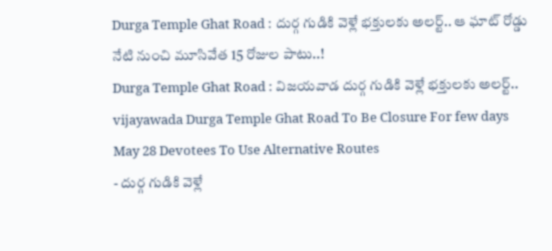Durga Temple Ghat Road : దుర్గ గుడికి వెళ్లే భక్తులకు అలర్ట్.. ఆ ఘాట్ రోడ్డు నేటి నుంచి మూసివేత 15 రోజుల పాటు..!
Durga Temple Ghat Road : విజయవాడ దుర్గ గుడికి వెళ్లే భక్తులకు అలర్ట్..
vijayawada Durga Temple Ghat Road To Be Closure For few days May 28 Devotees To Use Alternative Routes
- దుర్గ గుడికి వెళ్లే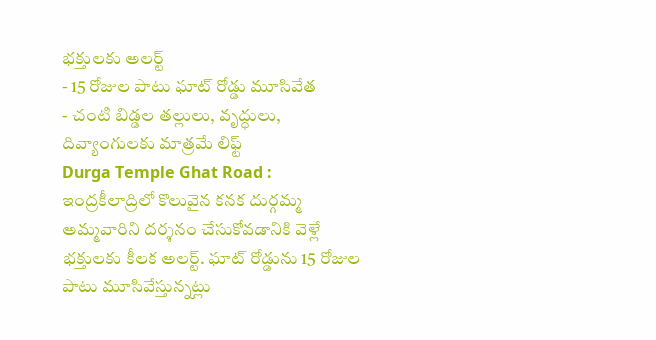భక్తులకు అలర్ట్
- 15 రోజుల పాటు ఘాట్ రోడ్డు మూసివేత
- చంటి బిడ్డల తల్లులు, వృద్ధులు, దివ్యాంగులకు మాత్రమే లిఫ్ట్
Durga Temple Ghat Road : ఇంద్రకీలాద్రిలో కొలువైన కనక దుర్గమ్మ అమ్మవారిని దర్శనం చేసుకోవడానికి వెళ్లే భక్తులకు కీలక అలర్ట్. ఘాట్ రోడ్డును 15 రోజుల పాటు మూసివేస్తున్నట్లు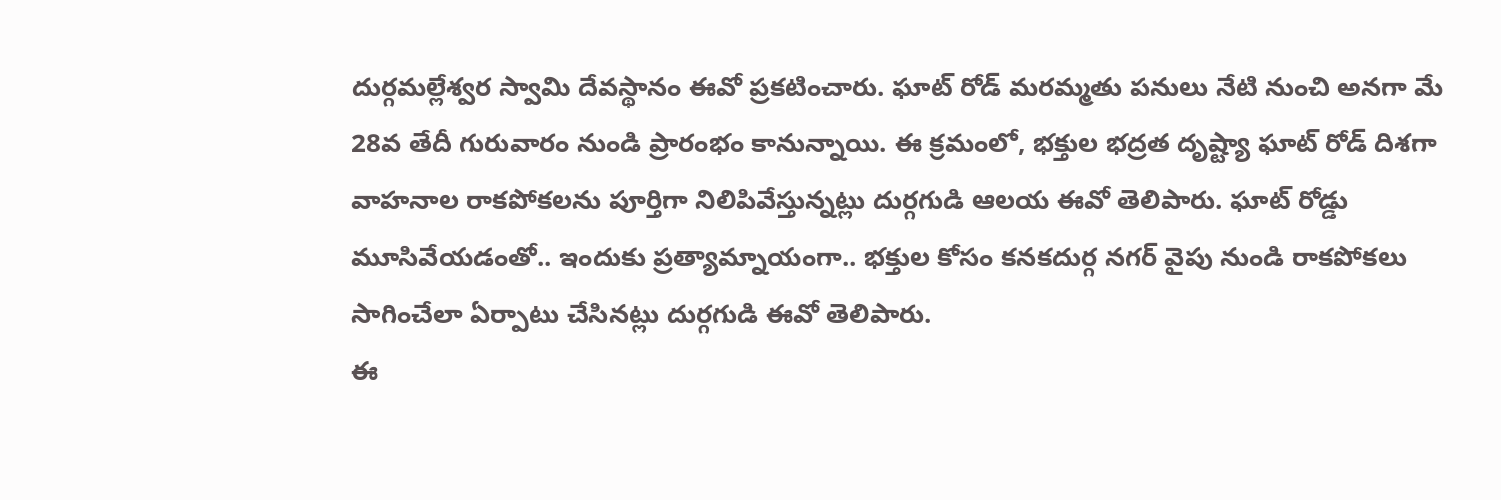దుర్గమల్లేశ్వర స్వామి దేవస్థానం ఈవో ప్రకటించారు. ఘాట్ రోడ్ మరమ్మతు పనులు నేటి నుంచి అనగా మే 28వ తేదీ గురువారం నుండి ప్రారంభం కానున్నాయి. ఈ క్రమంలో, భక్తుల భద్రత దృష్ట్యా ఘాట్ రోడ్ దిశగా వాహనాల రాకపోకలను పూర్తిగా నిలిపివేస్తున్నట్లు దుర్గగుడి ఆలయ ఈవో తెలిపారు. ఘాట్ రోడ్డు మూసివేయడంతో.. ఇందుకు ప్రత్యామ్నాయంగా.. భక్తుల కోసం కనకదుర్గ నగర్ వైపు నుండి రాకపోకలు సాగించేలా ఏర్పాటు చేసినట్లు దుర్గగుడి ఈవో తెలిపారు.
ఈ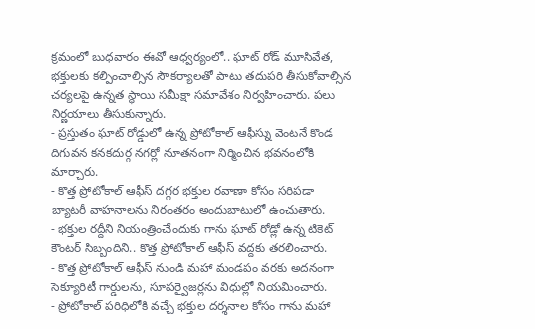క్రమంలో బుధవారం ఈవో ఆధ్వర్యంలో.. ఘాట్ రోడ్ మూసివేత, భక్తులకు కల్పించాల్సిన సౌకర్యాలతో పాటు తదుపరి తీసుకోవాల్సిన చర్యలపై ఉన్నత స్థాయి సమీక్షా సమావేశం నిర్వహించారు. పలు నిర్ణయాలు తీసుకున్నారు.
- ప్రస్తుతం ఘాట్ రోడ్డులో ఉన్న ప్రోటోకాల్ ఆఫీస్ను వెంటనే కొండ దిగువన కనకదుర్గ నగర్లో నూతనంగా నిర్మించిన భవనంలోకి మార్చారు.
- కొత్త ప్రోటోకాల్ ఆఫీస్ దగ్గర భక్తుల రవాణా కోసం సరిపడా బ్యాటరీ వాహనాలను నిరంతరం అందుబాటులో ఉంచుతారు.
- భక్తుల రద్దీని నియంత్రించేందుకు గాను ఘాట్ రోడ్లో ఉన్న టికెట్ కౌంటర్ సిబ్బందిని.. కొత్త ప్రోటోకాల్ ఆఫీస్ వద్దకు తరలించారు.
- కొత్త ప్రోటోకాల్ ఆఫీస్ నుండి మహా మండపం వరకు అదనంగా సెక్యూరిటీ గార్డులను, సూపర్వైజర్లను విధుల్లో నియమించారు.
- ప్రోటోకాల్ పరిధిలోకి వచ్చే భక్తుల దర్శనాల కోసం గాను మహా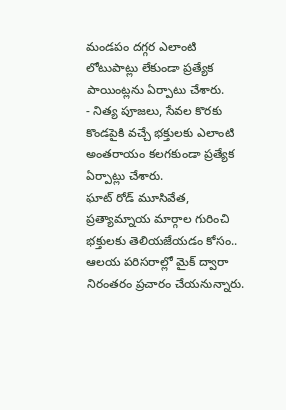మండపం దగ్గర ఎలాంటి లోటుపాట్లు లేకుండా ప్రత్యేక పాయింట్లను ఏర్పాటు చేశారు.
- నిత్య పూజలు, సేవల కొరకు కొండపైకి వచ్చే భక్తులకు ఎలాంటి అంతరాయం కలగకుండా ప్రత్యేక ఏర్పాట్లు చేశారు.
ఘాట్ రోడ్ మూసివేత, ప్రత్యామ్నాయ మార్గాల గురించి భక్తులకు తెలియజేయడం కోసం.. ఆలయ పరిసరాల్లో మైక్ ద్వారా నిరంతరం ప్రచారం చేయనున్నారు.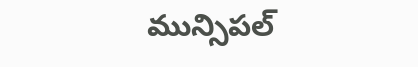మున్సిపల్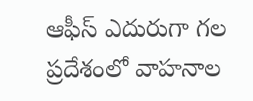ఆఫీస్ ఎదురుగా గల ప్రదేశంలో వాహనాల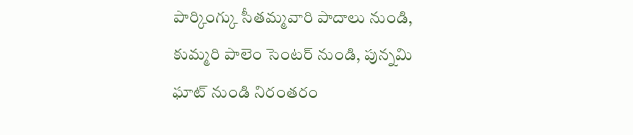పార్కింగ్కు సీతమ్మవారి పాదాలు నుండి, కుమ్మరి పాలెం సెంటర్ నుండి, పున్నమి ఘాట్ నుండి నిరంతరం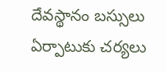దేవస్థానం బస్సులు ఏర్పాటుకు చర్యలు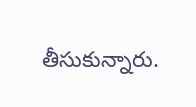తీసుకున్నారు.